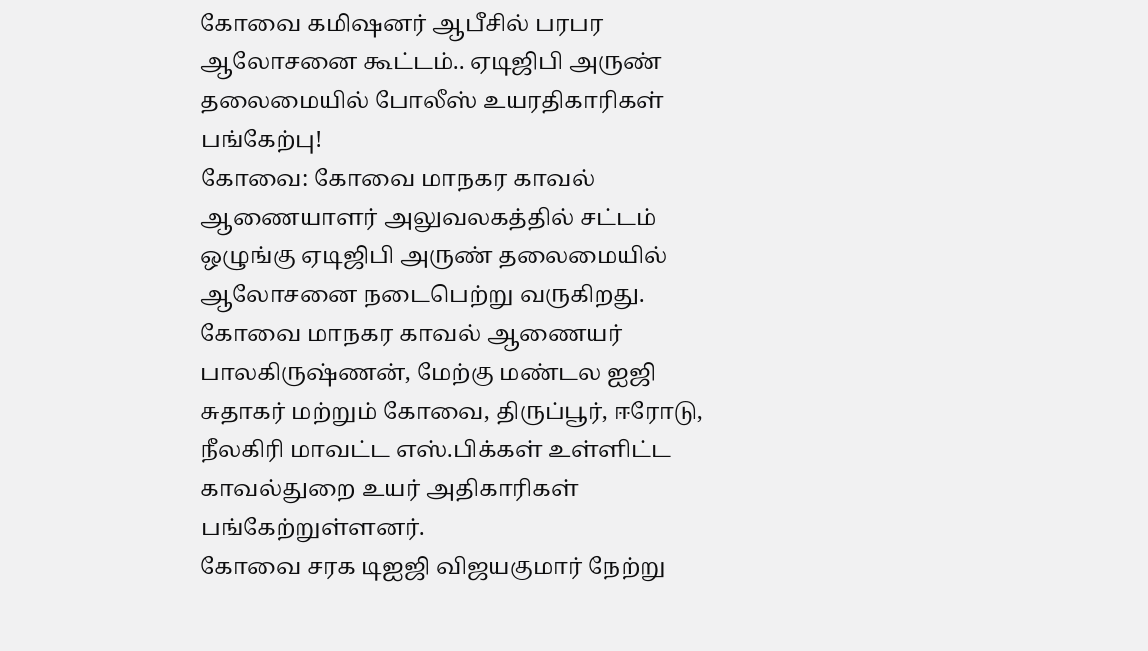கோவை கமிஷனர் ஆபீசில் பரபர ஆலோசனை கூட்டம்.. ஏடிஜிபி அருண் தலைமையில் போலீஸ் உயரதிகாரிகள் பங்கேற்பு!
கோவை: கோவை மாநகர காவல் ஆணையாளர் அலுவலகத்தில் சட்டம் ஒழுங்கு ஏடிஜிபி அருண் தலைமையில் ஆலோசனை நடைபெற்று வருகிறது. கோவை மாநகர காவல் ஆணையர் பாலகிருஷ்ணன், மேற்கு மண்டல ஐஜி சுதாகர் மற்றும் கோவை, திருப்பூர், ஈரோடு, நீலகிரி மாவட்ட எஸ்.பிக்கள் உள்ளிட்ட காவல்துறை உயர் அதிகாரிகள் பங்கேற்றுள்ளனர்.
கோவை சரக டிஐஜி விஜயகுமார் நேற்று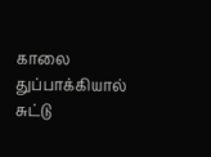காலை துப்பாக்கியால் சுட்டு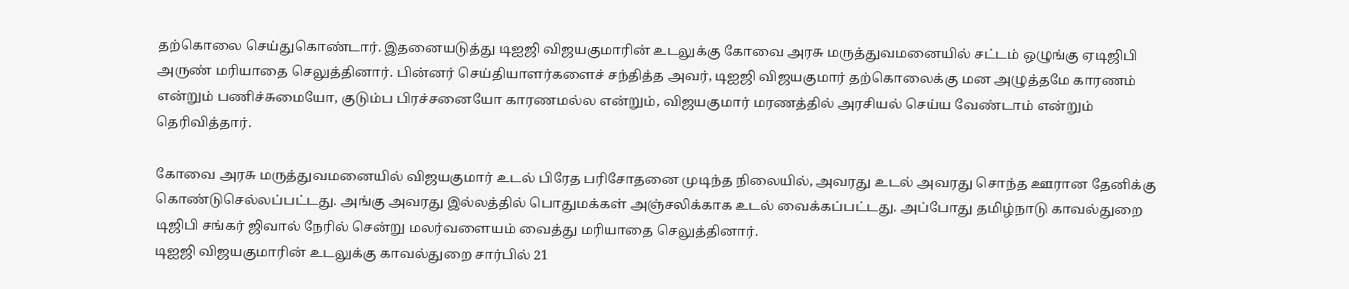தற்கொலை செய்துகொண்டார். இதனையடுத்து டிஐஜி விஜயகுமாரின் உடலுக்கு கோவை அரசு மருத்துவமனையில் சட்டம் ஒழுங்கு ஏடிஜிபி அருண் மரியாதை செலுத்தினார். பின்னர் செய்தியாளர்களைச் சந்தித்த அவர், டிஐஜி விஜயகுமார் தற்கொலைக்கு மன அழுத்தமே காரணம் என்றும் பணிச்சுமையோ, குடும்ப பிரச்சனையோ காரணமல்ல என்றும், விஜயகுமார் மரணத்தில் அரசியல் செய்ய வேண்டாம் என்றும் தெரிவித்தார்.

கோவை அரசு மருத்துவமனையில் விஜயகுமார் உடல் பிரேத பரிசோதனை முடிந்த நிலையில், அவரது உடல் அவரது சொந்த ஊரான தேனிக்கு கொண்டுசெல்லப்பட்டது. அங்கு அவரது இல்லத்தில் பொதுமக்கள் அஞ்சலிக்காக உடல் வைக்கப்பட்டது. அப்போது தமிழ்நாடு காவல்துறை டிஜிபி சங்கர் ஜிவால் நேரில் சென்று மலர்வளையம் வைத்து மரியாதை செலுத்தினார்.
டிஐஜி விஜயகுமாரின் உடலுக்கு காவல்துறை சார்பில் 21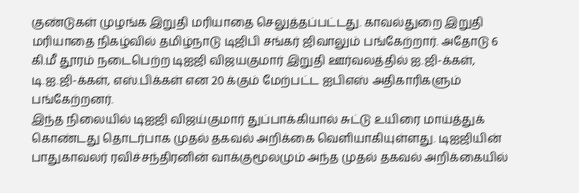குண்டுகள் முழங்க இறுதி மரியாதை செலுத்தப்பட்டது. காவல்துறை இறுதி மரியாதை நிகழ்வில் தமிழ்நாடு டிஜிபி சங்கர் ஜிவாலும் பங்கேற்றார். அதோடு 6 கி.மீ தூரம் நடைபெற்ற டிஐஜி விஜயகுமார் இறுதி ஊர்வலத்தில் ஐ.ஜி-க்கள், டி.ஐ.ஜி-க்கள், எஸ்.பிக்கள் என 20 க்கும் மேற்பட்ட ஐபிஎஸ் அதிகாரிகளும் பங்கேற்றனர்.
இந்த நிலையில் டிஐஜி விஜய்குமார் துப்பாக்கியால் சுட்டு உயிரை மாய்த்துக் கொண்டது தொடர்பாக முதல் தகவல் அறிக்கை வெளியாகியுள்ளது. டிஐஜியின் பாதுகாவலர் ரவிச்சந்திரனின் வாக்குமூலமும் அந்த முதல் தகவல் அறிக்கையில்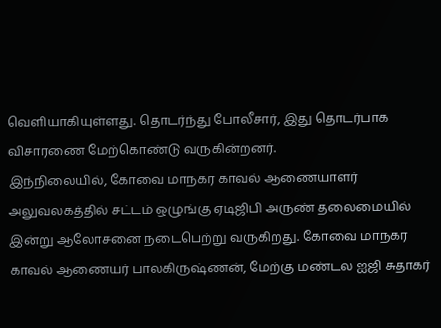வெளியாகியுள்ளது. தொடர்ந்து போலீசார், இது தொடர்பாக விசாரணை மேற்கொண்டு வருகின்றனர்.
இந்நிலையில், கோவை மாநகர காவல் ஆணையாளர் அலுவலகத்தில் சட்டம் ஒழுங்கு ஏடிஜிபி அருண் தலைமையில் இன்று ஆலோசனை நடைபெற்று வருகிறது. கோவை மாநகர காவல் ஆணையர் பாலகிருஷ்ணன், மேற்கு மண்டல ஐஜி சுதாகர்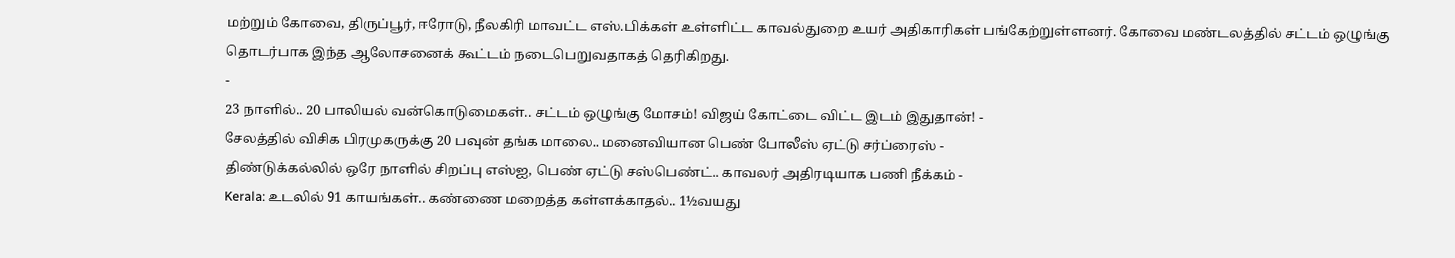மற்றும் கோவை, திருப்பூர், ஈரோடு, நீலகிரி மாவட்ட எஸ்.பிக்கள் உள்ளிட்ட காவல்துறை உயர் அதிகாரிகள் பங்கேற்றுள்ளனர். கோவை மண்டலத்தில் சட்டம் ஒழுங்கு தொடர்பாக இந்த ஆலோசனைக் கூட்டம் நடைபெறுவதாகத் தெரிகிறது.
-
23 நாளில்.. 20 பாலியல் வன்கொடுமைகள்.. சட்டம் ஒழுங்கு மோசம்! விஜய் கோட்டை விட்ட இடம் இதுதான்! -
சேலத்தில் விசிக பிரமுகருக்கு 20 பவுன் தங்க மாலை.. மனைவியான பெண் போலீஸ் ஏட்டு சர்ப்ரைஸ் -
திண்டுக்கல்லில் ஒரே நாளில் சிறப்பு எஸ்ஐ, பெண் ஏட்டு சஸ்பெண்ட்.. காவலர் அதிரடியாக பணி நீக்கம் -
Kerala: உடலில் 91 காயங்கள்.. கண்ணை மறைத்த கள்ளக்காதல்.. 1½வயது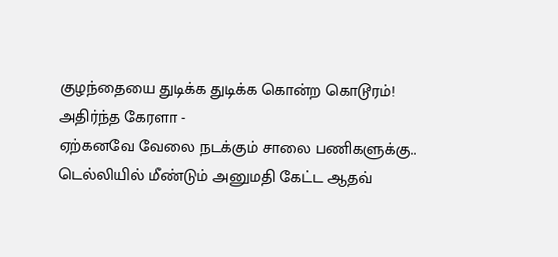குழந்தையை துடிக்க துடிக்க கொன்ற கொடூரம்! அதிர்ந்த கேரளா -
ஏற்கனவே வேலை நடக்கும் சாலை பணிகளுக்கு.. டெல்லியில் மீண்டும் அனுமதி கேட்ட ஆதவ்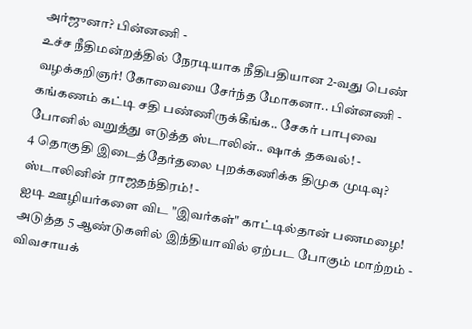அர்ஜுனா? பின்னணி -
உச்ச நீதிமன்றத்தில் நேரடியாக நீதிபதியான 2-வது பெண் வழக்கறிஞர்! கோவையை சேர்ந்த மோகனா.. பின்னணி -
கங்கணம் கட்டி சதி பண்ணிருக்கீங்க.. சேகர் பாபுவை போனில் வறுத்து எடுத்த ஸ்டாலின்.. ஷாக் தகவல்! -
4 தொகுதி இடைத்தேர்தலை புறக்கணிக்க திமுக முடிவு? ஸ்டாலினின் ராஜதந்திரம்! -
ஐடி ஊழியர்களை விட "இவர்கள்" காட்டில்தான் பணமழை! அடுத்த 5 ஆண்டுகளில் இந்தியாவில் ஏற்பட போகும் மாற்றம் -
விவசாயக்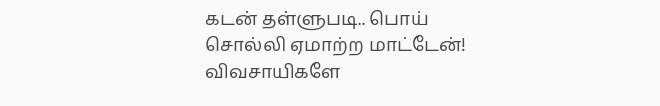கடன் தள்ளுபடி.. பொய் சொல்லி ஏமாற்ற மாட்டேன்! விவசாயிகளே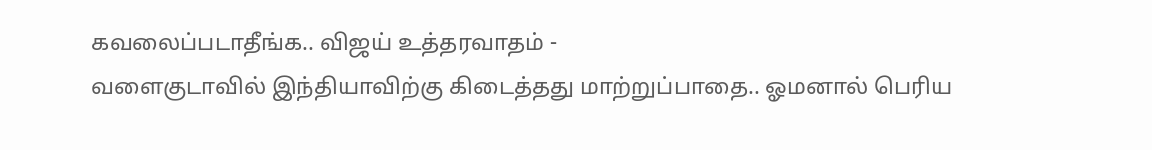கவலைப்படாதீங்க.. விஜய் உத்தரவாதம் -
வளைகுடாவில் இந்தியாவிற்கு கிடைத்தது மாற்றுப்பாதை.. ஓமனால் பெரிய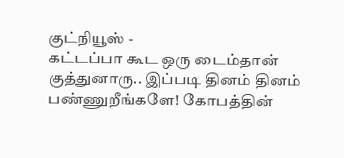குட்நியூஸ் -
கட்டப்பா கூட ஒரு டைம்தான் குத்துனாரு.. இப்படி தினம் தினம் பண்ணுறீங்களே! கோபத்தின்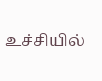உச்சியில்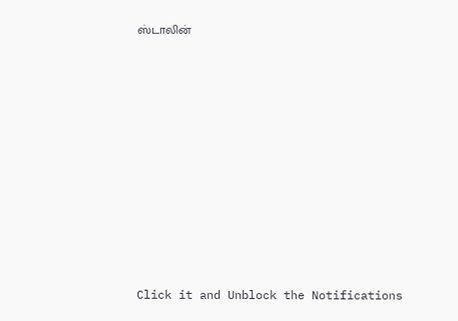ஸ்டாலின்












Click it and Unblock the Notifications